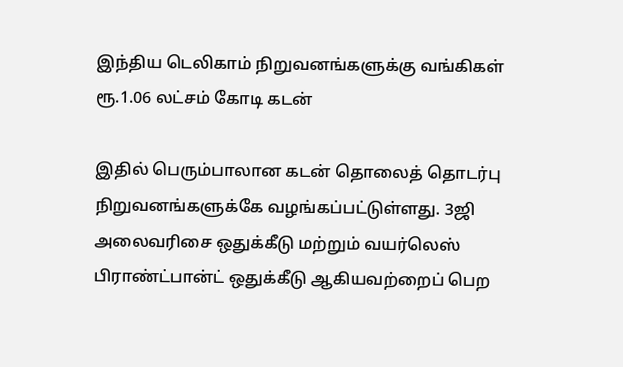இந்திய டெலிகாம் நிறுவனங்களுக்கு வங்கிகள் ரூ.1.06 லட்சம் கோடி கடன்

இதில் பெரும்பாலான கடன் தொலைத் தொடர்பு நிறுவனங்களுக்கே வழங்கப்பட்டுள்ளது. 3ஜி அலைவரிசை ஒதுக்கீடு மற்றும் வயர்லெஸ் பிராண்ட்பான்ட் ஒதுக்கீடு ஆகியவற்றைப் பெற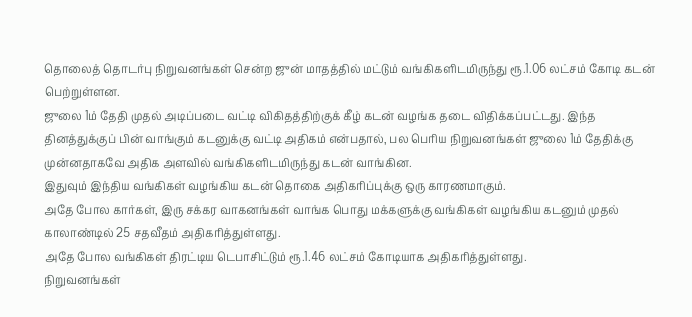தொலைத் தொடர்பு நிறுவனங்கள் சென்ற ஜுன் மாதத்தில் மட்டும் வங்கிகளிடமிருந்து ரூ.1.06 லட்சம் கோடி கடன் பெற்றுள்ளன.
ஜுலை 1ம் தேதி முதல் அடிப்படை வட்டி விகிதத்திற்குக் கீழ் கடன் வழங்க தடை விதிக்கப்பட்டது. இந்த தினத்துக்குப் பின் வாங்கும் கடனுக்கு வட்டி அதிகம் என்பதால், பல பெரிய நிறுவனங்கள் ஜுலை 1ம் தேதிக்கு முன்னதாகவே அதிக அளவில் வங்கிகளிடமிருந்து கடன் வாங்கின.
இதுவும் இந்திய வங்கிகள் வழங்கிய கடன் தொகை அதிகரிப்புக்கு ஒரு காரணமாகும்.
அதே போல கார்கள், இரு சக்கர வாகனங்கள் வாங்க பொது மக்களுக்கு வங்கிகள் வழங்கிய கடனும் முதல் காலாண்டில் 25 சதவீதம் அதிகரித்துள்ளது.
அதே போல வங்கிகள் திரட்டிய டெபாசிட்டும் ரூ.1.46 லட்சம் கோடியாக அதிகரித்துள்ளது.
நிறுவனங்கள்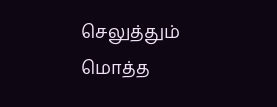செலுத்தும் மொத்த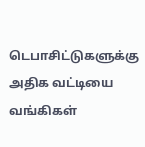டெபாசிட்டுகளுக்கு அதிக வட்டியை வங்கிகள்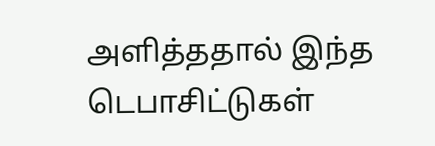அளித்ததால் இந்த டெபாசிட்டுகள்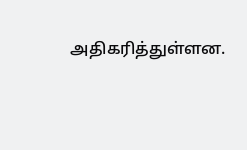அதிகரித்துள்ளன.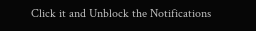Click it and Unblock the Notifications